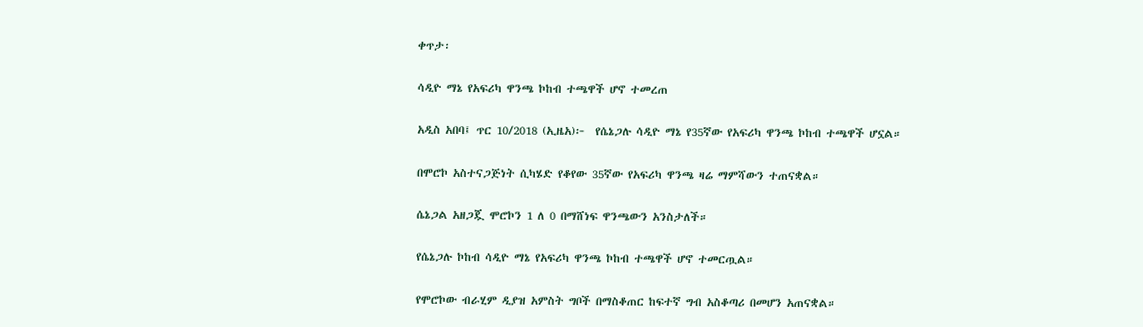ቀጥታ፡

ሳዲዮ ማኔ የአፍሪካ ዋንጫ ኮከብ ተጫዋች ሆኖ ተመረጠ

አዲስ አበባ፤ ጥር 10/2018 (ኢዜአ)፦  የሴኔጋሉ ሳዲዮ ማኔ የ35ኛው የአፍሪካ ዋንጫ ኮከብ ተጫዋች ሆኗል።

በሞሮኮ አስተናጋጅነት ሲካሄድ የቆየው 35ኛው የአፍሪካ ዋንጫ ዛሬ ማምሻውን ተጠናቋል።

ሴኔጋል አዘጋጇ ሞሮኮን 1 ለ 0 በማሸነፍ ዋንጫውን አንስታለች።

የሴኔጋሉ ኮከብ ሳዲዮ ማኔ የአፍሪካ ዋንጫ ኮከብ ተጫዋች ሆኖ ተመርጧል።

የሞሮኮው ብራሂም ዲያዝ አምስት ግቦች በማስቆጠር ከፍተኛ ግብ አስቆጣሪ በመሆን አጠናቋል።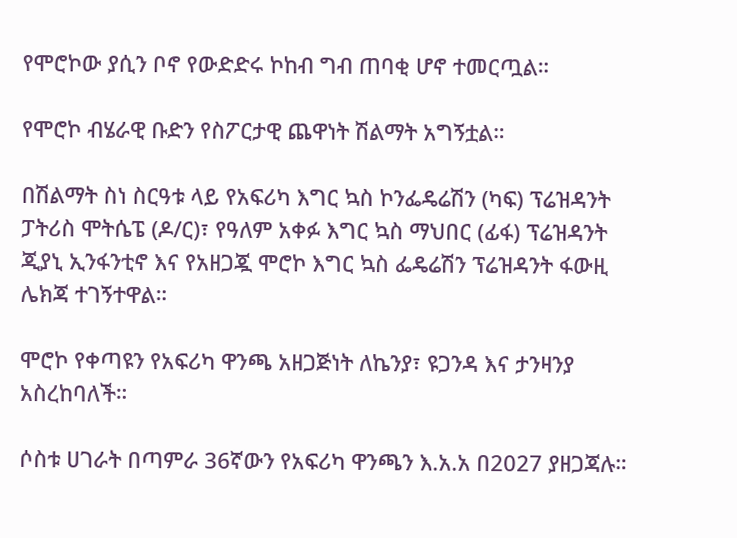የሞሮኮው ያሲን ቦኖ የውድድሩ ኮከብ ግብ ጠባቂ ሆኖ ተመርጧል።

የሞሮኮ ብሄራዊ ቡድን የስፖርታዊ ጨዋነት ሽልማት አግኝቷል።

በሽልማት ስነ ስርዓቱ ላይ የአፍሪካ እግር ኳስ ኮንፌዴሬሽን (ካፍ) ፕሬዝዳንት ፓትሪስ ሞትሴፔ (ዶ/ር)፣ የዓለም አቀፉ እግር ኳስ ማህበር (ፊፋ) ፕሬዝዳንት ጂያኒ ኢንፋንቲኖ እና የአዘጋጇ ሞሮኮ እግር ኳስ ፌዴሬሽን ፕሬዝዳንት ፋውዚ ሌክጃ ተገኝተዋል።

ሞሮኮ የቀጣዩን የአፍሪካ ዋንጫ አዘጋጅነት ለኬንያ፣ ዩጋንዳ እና ታንዛንያ አስረከባለች።

ሶስቱ ሀገራት በጣምራ 36ኛውን የአፍሪካ ዋንጫን እ.አ.አ በ2027 ያዘጋጃሉ።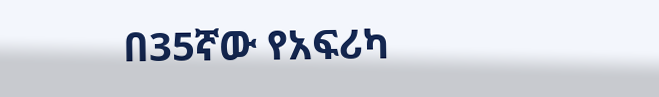በ35ኛው የአፍሪካ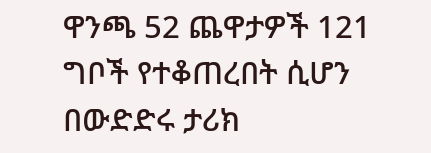ዋንጫ 52 ጨዋታዎች 121 ግቦች የተቆጠረበት ሲሆን በውድድሩ ታሪክ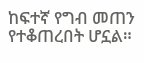ከፍተኛ የግብ መጠን የተቆጠረበት ሆኗል።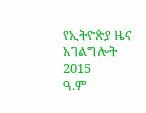የኢትዮጵያ ዜና አገልግሎት
2015
ዓ.ም